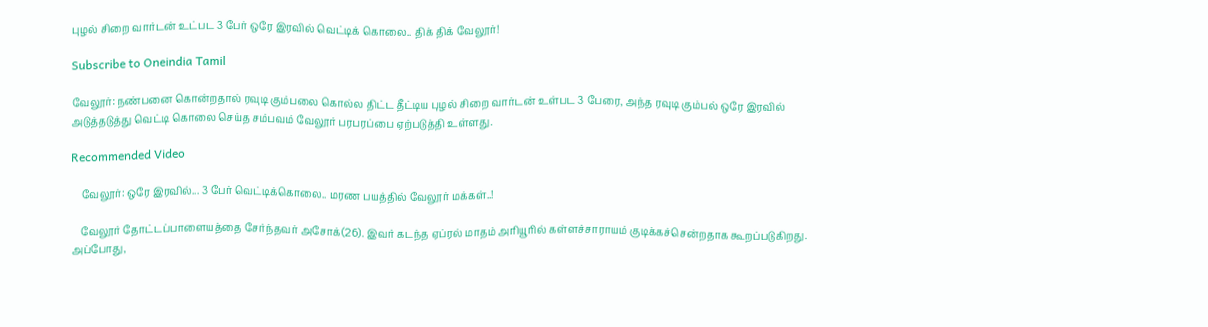புழல் சிறை வார்டன் உட்பட 3 பேர் ஒரே இரவில் வெட்டிக் கொலை.. திக் திக் வேலூர்!

Subscribe to Oneindia Tamil

வேலூர்: நண்பனை கொன்றதால் ரவுடி கும்பலை கொல்ல திட்ட தீட்டிய புழல் சிறை வார்டன் உள்பட 3 பேரை, அந்த ரவுடி கும்பல் ஒரே இரவில் அடுத்தடுத்து வெட்டி கொலை செய்த சம்பவம் வேலூர் பரபரப்பை ஏற்படுத்தி உள்ளது.

Recommended Video

    வேலூர்: ஒரே இரவில்... 3 பேர் வெட்டிக்கொலை.. மரண பயத்தில் வேலூர் மக்கள்..!

    வேலூர் தோட்டப்பாளையத்தை சேர்ந்தவர் அசோக்(26). இவர் கடந்த ஏப்ரல் மாதம் அரியூரில் கள்ளச்சாராயம் குடிக்கச்சென்றதாக கூறப்படுகிறது. அப்போது,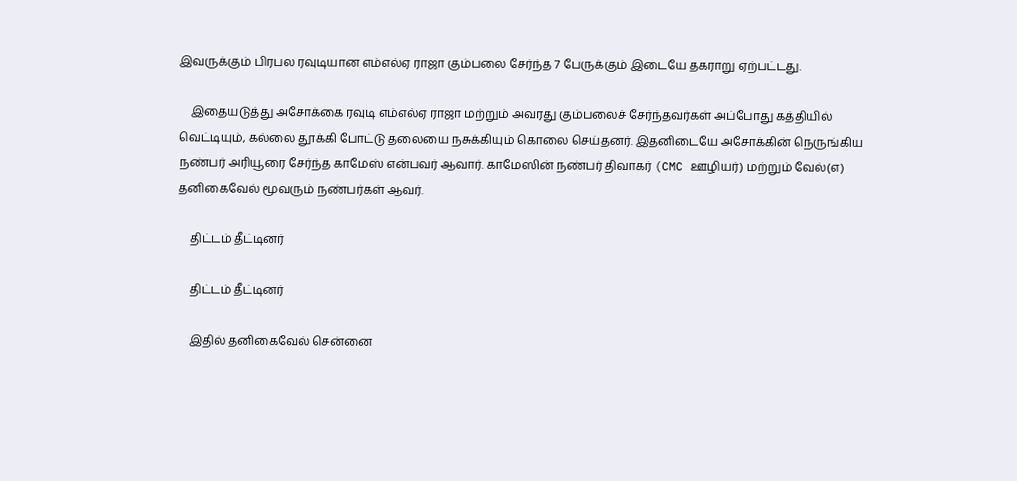இவருக்கும் பிரபல ரவுடியான எம்எல்ஏ ராஜா கும்பலை சேர்ந்த 7 பேருக்கும் இடையே தகராறு ஏற்பட்டது.

    இதையடுத்து அசோக்கை ரவுடி எம்எல்ஏ ராஜா மற்றும் அவரது கும்பலைச் சேர்ந்தவர்கள் அப்போது கத்தியில் வெட்டியும், கல்லை தூக்கி போட்டு தலையை நசுக்கியும் கொலை செய்தனர். இதனிடையே அசோக்கின் நெருங்கிய நண்பர் அரியூரை சேர்ந்த காமேஸ் என்பவர் ஆவார். காமேஸின் நண்பர் திவாகர் (CMC ஊழியர்) மற்றும் வேல்(எ) தனிகைவேல் மூவரும் நண்பர்கள் ஆவர்.

    திட்டம் தீட்டினர்

    திட்டம் தீட்டினர்

    இதில் தனிகைவேல் சென்னை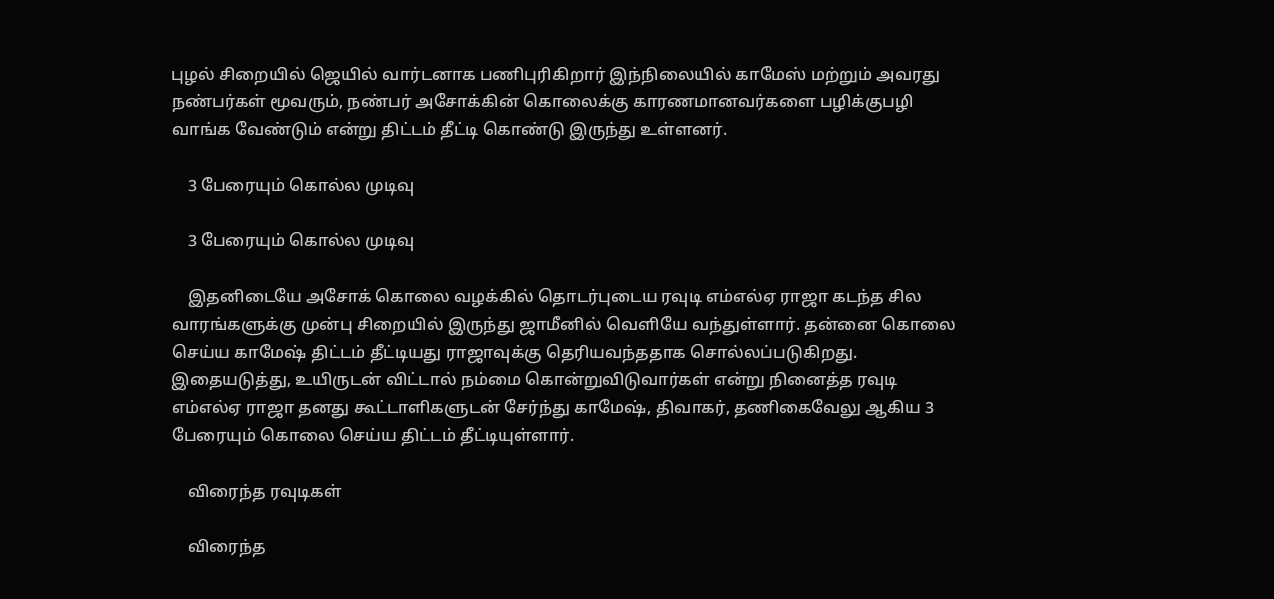புழல் சிறையில் ஜெயில் வார்டனாக பணிபுரிகிறார் இந்நிலையில் காமேஸ் மற்றும் அவரது நண்பர்கள் மூவரும், நண்பர் அசோக்கின் கொலைக்கு காரணமானவர்களை பழிக்குபழி வாங்க வேண்டும் என்று திட்டம் தீட்டி கொண்டு இருந்து உள்ளனர்.

    3 பேரையும் கொல்ல முடிவு

    3 பேரையும் கொல்ல முடிவு

    இதனிடையே அசோக் கொலை வழக்கில் தொடர்புடைய ரவுடி எம்எல்ஏ ராஜா கடந்த சில வாரங்களுக்கு முன்பு சிறையில் இருந்து ஜாமீனில் வெளியே வந்துள்ளார். தன்னை கொலை செய்ய காமேஷ் திட்டம் தீட்டியது ராஜாவுக்கு தெரியவந்ததாக சொல்லப்படுகிறது. இதையடுத்து, உயிருடன் விட்டால் நம்மை கொன்றுவிடுவார்கள் என்று நினைத்த ரவுடி எம்எல்ஏ ராஜா தனது கூட்டாளிகளுடன் சேர்ந்து காமேஷ், திவாகர், தணிகைவேலு ஆகிய 3 பேரையும் கொலை செய்ய திட்டம் தீட்டியுள்ளார்.

    விரைந்த ரவுடிகள்

    விரைந்த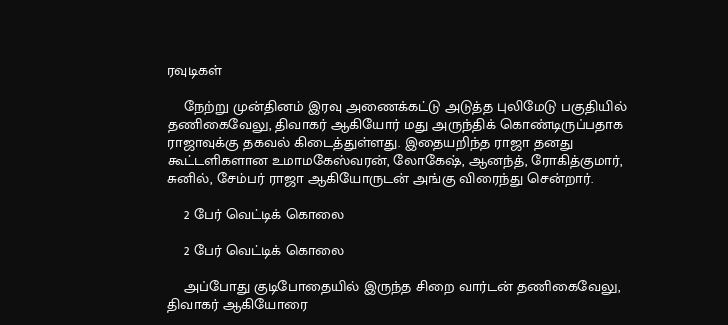ரவுடிகள்

    நேற்று முன்தினம் இரவு அணைக்கட்டு அடுத்த புலிமேடு பகுதியில் தணிகைவேலு, திவாகர் ஆகியோர் மது அருந்திக் கொண்டிருப்பதாக ராஜாவுக்கு தகவல் கிடைத்துள்ளது. இதையறிந்த ராஜா தனது கூட்டளிகளான உமாமகேஸ்வரன், லோகேஷ், ஆனந்த், ரோகித்குமார், சுனில், சேம்பர் ராஜா ஆகியோருடன் அங்கு விரைந்து சென்றார்.

    2 பேர் வெட்டிக் கொலை

    2 பேர் வெட்டிக் கொலை

    அப்போது குடிபோதையில் இருந்த சிறை வார்டன் தணிகைவேலு, திவாகர் ஆகியோரை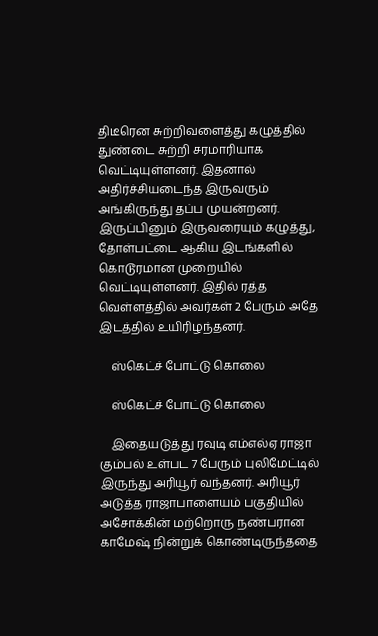திடீரென சுற்றிவளைத்து கழுத்தில் துண்டை சுற்றி சரமாரியாக வெட்டியுள்ளனர். இதனால் அதிர்ச்சியடைந்த இருவரும் அங்கிருந்து தப்ப முயன்றனர். இருப்பினும் இருவரையும் கழுத்து, தோள்பட்டை ஆகிய இடங்களில் கொடூரமான முறையில் வெட்டியுள்ளனர். இதில் ரத்த வெள்ளத்தில் அவர்கள் 2 பேரும் அதே இடத்தில் உயிரிழந்தனர்.

    ஸ்கெட்ச் போட்டு கொலை

    ஸ்கெட்ச் போட்டு கொலை

    இதையடுத்து ரவுடி எம்எல்ஏ ராஜா கும்பல் உள்பட 7 பேரும் புலிமேட்டில் இருந்து அரியூர் வந்தனர். அரியூர் அடுத்த ராஜாபாளையம் பகுதியில் அசோக்கின் மற்றொரு நண்பரான காமேஷ் நின்றுக் கொண்டிருந்ததை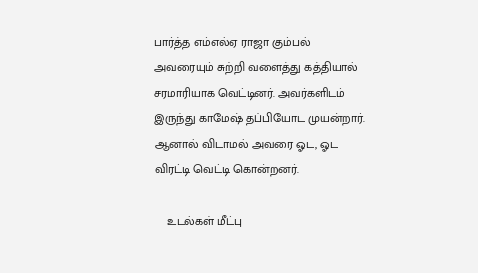பார்த்த எம்எல்ஏ ராஜா கும்பல் அவரையும் சுற்றி வளைத்து கத்தியால் சரமாரியாக வெட்டினர். அவர்களிடம் இருந்து காமேஷ் தப்பியோட முயன்றார். ஆனால் விடாமல் அவரை ஓட, ஓட விரட்டி வெட்டி கொன்றனர்.

    உடல்கள் மீட்பு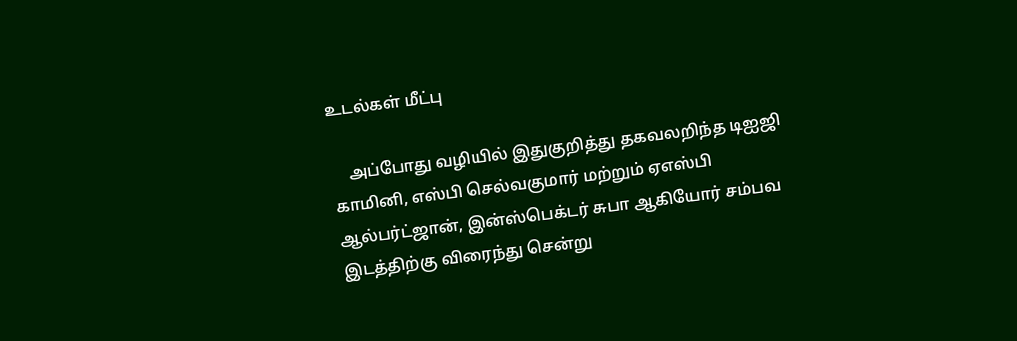உடல்கள் மீட்பு

    அப்போது வழியில் இதுகுறித்து தகவலறிந்த டிஐஜி காமினி, எஸ்பி செல்வகுமார் மற்றும் ஏஎஸ்பி ஆல்பர்ட்ஜான், இன்ஸ்பெக்டர் சுபா ஆகியோர் சம்பவ இடத்திற்கு விரைந்து சென்று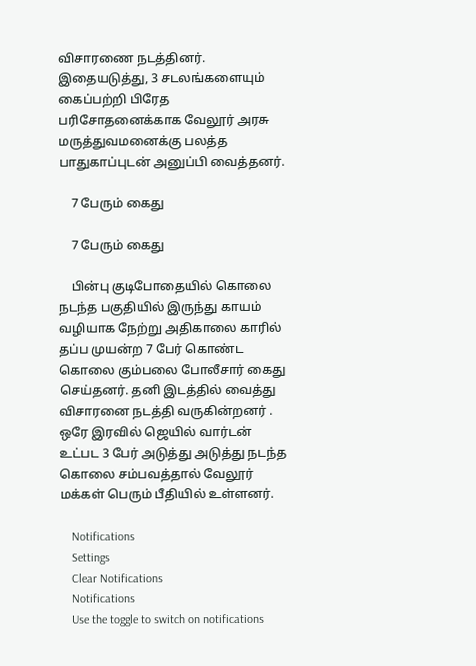விசாரணை நடத்தினர். இதையடுத்து, 3 சடலங்களையும் கைப்பற்றி பிரேத பரிசோதனைக்காக வேலூர் அரசு மருத்துவமனைக்கு பலத்த பாதுகாப்புடன் அனுப்பி வைத்தனர்.

    7 பேரும் கைது

    7 பேரும் கைது

    பின்பு குடிபோதையில் கொலை நடந்த பகுதியில் இருந்து காயம் வழியாக நேற்று அதிகாலை காரில் தப்ப முயன்ற 7 பேர் கொண்ட கொலை கும்பலை போலீசார் கைது செய்தனர். தனி இடத்தில் வைத்து விசாரனை நடத்தி வருகின்றனர் . ஒரே இரவில் ஜெயில் வார்டன் உட்பட 3 பேர் அடுத்து அடுத்து நடந்த கொலை சம்பவத்தால் வேலூர் மக்கள் பெரும் பீதியில் உள்ளனர்.

    Notifications
    Settings
    Clear Notifications
    Notifications
    Use the toggle to switch on notifications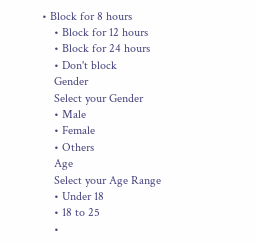• Block for 8 hours
    • Block for 12 hours
    • Block for 24 hours
    • Don't block
    Gender
    Select your Gender
    • Male
    • Female
    • Others
    Age
    Select your Age Range
    • Under 18
    • 18 to 25
    •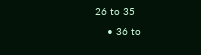26 to 35
    • 36 to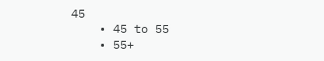45
    • 45 to 55
    • 55+